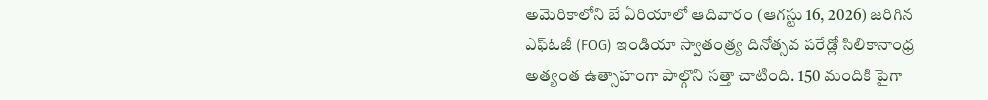అమెరికాలోని బే ఏరియాలో ఆదివారం (ఆగస్టు 16, 2026) జరిగిన ఎఫ్ఓజీ (FOG) ఇండియా స్వాతంత్ర్య దినోత్సవ పరేడ్లో సిలికానాంధ్ర అత్యంత ఉత్సాహంగా పాల్గొని సత్తా చాటింది. 150 మందికి పైగా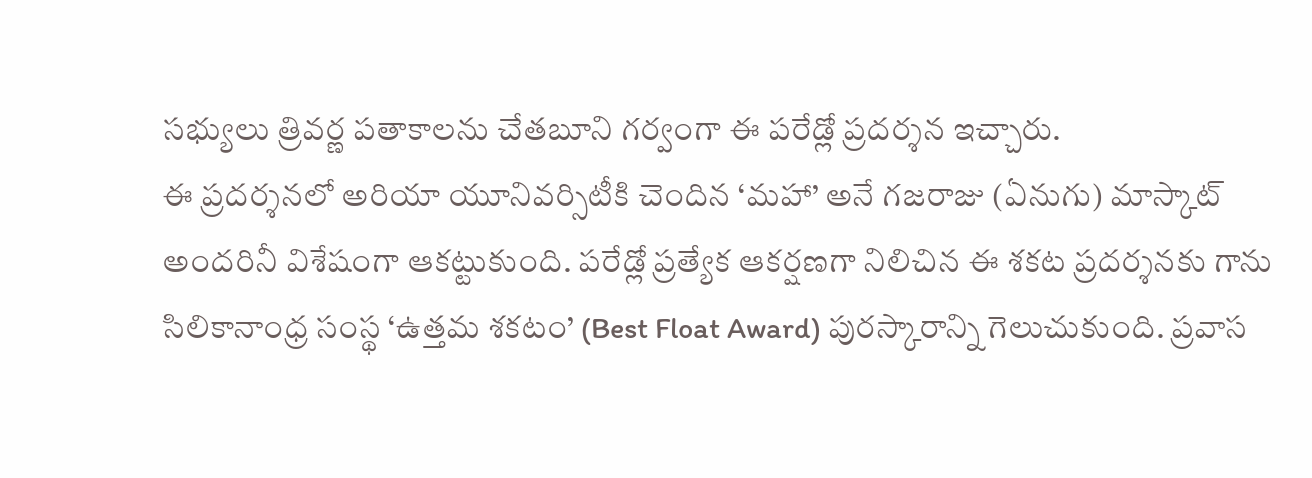సభ్యులు త్రివర్ణ పతాకాలను చేతబూని గర్వంగా ఈ పరేడ్లో ప్రదర్శన ఇచ్చారు.
ఈ ప్రదర్శనలో అరియా యూనివర్సిటీకి చెందిన ‘మహా’ అనే గజరాజు (ఏనుగు) మాస్కాట్ అందరినీ విశేషంగా ఆకట్టుకుంది. పరేడ్లో ప్రత్యేక ఆకర్షణగా నిలిచిన ఈ శకట ప్రదర్శనకు గాను సిలికానాంధ్ర సంస్థ ‘ఉత్తమ శకటం’ (Best Float Award) పురస్కారాన్ని గెలుచుకుంది. ప్రవాస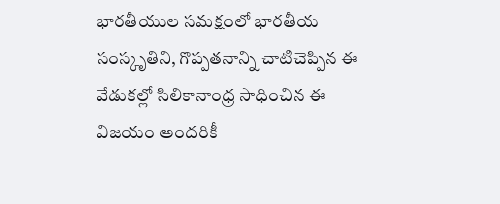భారతీయుల సమక్షంలో భారతీయ సంస్కృతిని, గొప్పతనాన్ని చాటిచెప్పిన ఈ వేడుకల్లో సిలికానాంధ్ర సాధించిన ఈ విజయం అందరికీ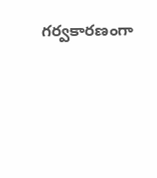గర్వకారణంగా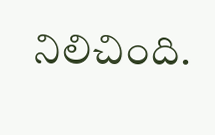నిలిచింది.